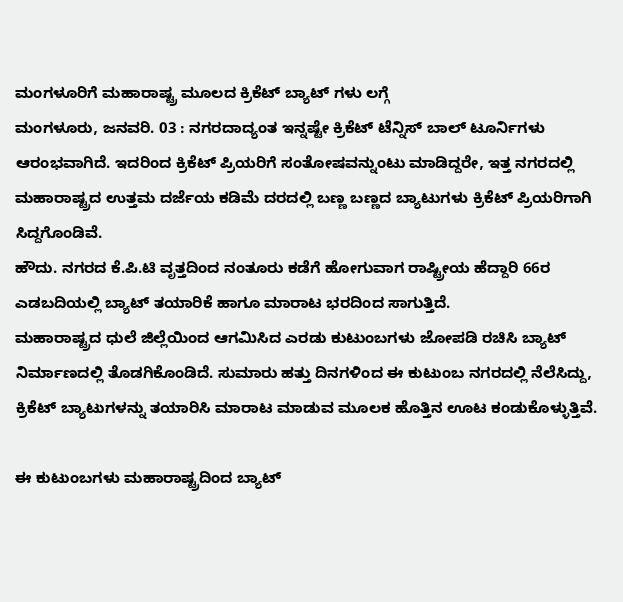ಮಂಗಳೂರಿಗೆ ಮಹಾರಾಷ್ಟ್ರ ಮೂಲದ ಕ್ರಿಕೆಟ್ ಬ್ಯಾಟ್ ಗಳು ಲಗ್ಗೆ
ಮಂಗಳೂರು, ಜನವರಿ. 03 : ನಗರದಾದ್ಯಂತ ಇನ್ನಷ್ಟೇ ಕ್ರಿಕೆಟ್ ಟೆನ್ನಿಸ್ ಬಾಲ್ ಟೂರ್ನಿಗಳು ಆರಂಭವಾಗಿದೆ. ಇದರಿಂದ ಕ್ರಿಕೆಟ್ ಪ್ರಿಯರಿಗೆ ಸಂತೋಷವನ್ನುಂಟು ಮಾಡಿದ್ದರೇ, ಇತ್ತ ನಗರದಲ್ಲಿ ಮಹಾರಾಷ್ಟ್ರದ ಉತ್ತಮ ದರ್ಜೆಯ ಕಡಿಮೆ ದರದಲ್ಲಿ ಬಣ್ಣ ಬಣ್ಣದ ಬ್ಯಾಟುಗಳು ಕ್ರಿಕೆಟ್ ಪ್ರಿಯರಿಗಾಗಿ ಸಿದ್ದಗೊಂಡಿವೆ.
ಹೌದು. ನಗರದ ಕೆ.ಪಿ.ಟಿ ವೃತ್ತದಿಂದ ನಂತೂರು ಕಡೆಗೆ ಹೋಗುವಾಗ ರಾಷ್ಟ್ರೀಯ ಹೆದ್ದಾರಿ 66ರ ಎಡಬದಿಯಲ್ಲಿ ಬ್ಯಾಟ್ ತಯಾರಿಕೆ ಹಾಗೂ ಮಾರಾಟ ಭರದಿಂದ ಸಾಗುತ್ತಿದೆ.
ಮಹಾರಾಷ್ಟ್ರದ ಧುಲೆ ಜಿಲ್ಲೆಯಿಂದ ಆಗಮಿಸಿದ ಎರಡು ಕುಟುಂಬಗಳು ಜೋಪಡಿ ರಚಿಸಿ ಬ್ಯಾಟ್ ನಿರ್ಮಾಣದಲ್ಲಿ ತೊಡಗಿಕೊಂಡಿದೆ. ಸುಮಾರು ಹತ್ತು ದಿನಗಳಿಂದ ಈ ಕುಟುಂಬ ನಗರದಲ್ಲಿ ನೆಲೆಸಿದ್ದು, ಕ್ರಿಕೆಟ್ ಬ್ಯಾಟುಗಳನ್ನು ತಯಾರಿಸಿ ಮಾರಾಟ ಮಾಡುವ ಮೂಲಕ ಹೊತ್ತಿನ ಊಟ ಕಂಡುಕೊಳ್ಳುತ್ತಿವೆ.

ಈ ಕುಟುಂಬಗಳು ಮಹಾರಾಷ್ಟ್ರದಿಂದ ಬ್ಯಾಟ್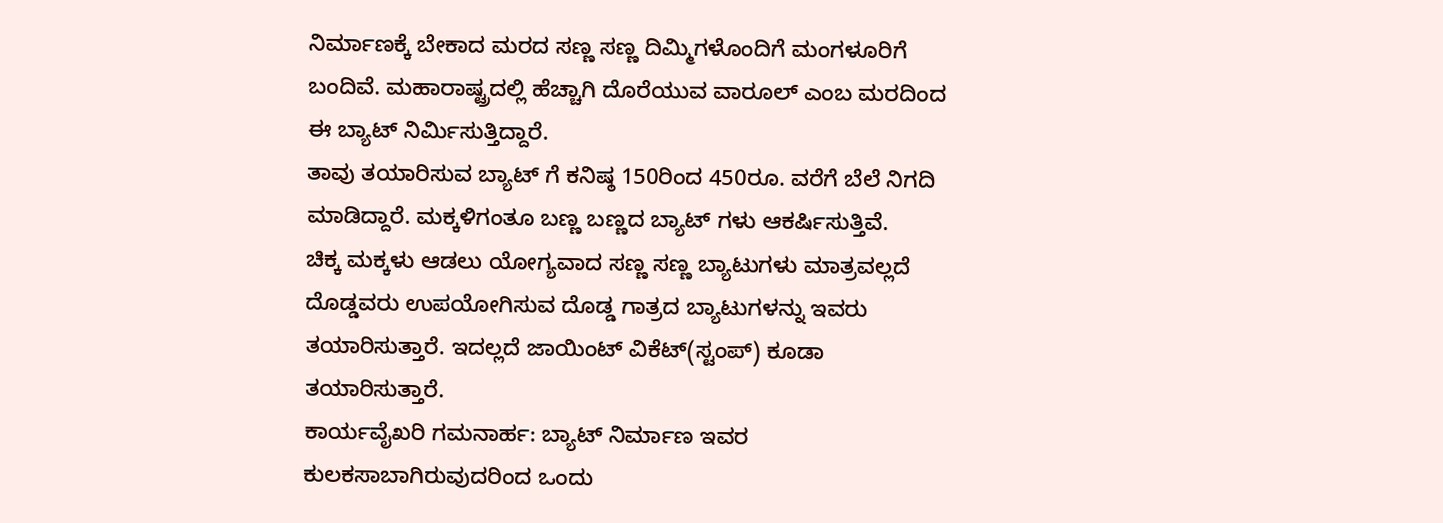ನಿರ್ಮಾಣಕ್ಕೆ ಬೇಕಾದ ಮರದ ಸಣ್ಣ ಸಣ್ಣ ದಿಮ್ಮಿಗಳೊಂದಿಗೆ ಮಂಗಳೂರಿಗೆ ಬಂದಿವೆ. ಮಹಾರಾಷ್ಟ್ರದಲ್ಲಿ ಹೆಚ್ಚಾಗಿ ದೊರೆಯುವ ವಾರೂಲ್ ಎಂಬ ಮರದಿಂದ ಈ ಬ್ಯಾಟ್ ನಿರ್ಮಿಸುತ್ತಿದ್ದಾರೆ.
ತಾವು ತಯಾರಿಸುವ ಬ್ಯಾಟ್ ಗೆ ಕನಿಷ್ಠ 150ರಿಂದ 450ರೂ. ವರೆಗೆ ಬೆಲೆ ನಿಗದಿ ಮಾಡಿದ್ದಾರೆ. ಮಕ್ಕಳಿಗಂತೂ ಬಣ್ಣ ಬಣ್ಣದ ಬ್ಯಾಟ್ ಗಳು ಆಕರ್ಷಿಸುತ್ತಿವೆ.
ಚಿಕ್ಕ ಮಕ್ಕಳು ಆಡಲು ಯೋಗ್ಯವಾದ ಸಣ್ಣ ಸಣ್ಣ ಬ್ಯಾಟುಗಳು ಮಾತ್ರವಲ್ಲದೆ ದೊಡ್ಡವರು ಉಪಯೋಗಿಸುವ ದೊಡ್ಡ ಗಾತ್ರದ ಬ್ಯಾಟುಗಳನ್ನು ಇವರು ತಯಾರಿಸುತ್ತಾರೆ. ಇದಲ್ಲದೆ ಜಾಯಿಂಟ್ ವಿಕೆಟ್(ಸ್ಟಂಪ್) ಕೂಡಾ ತಯಾರಿಸುತ್ತಾರೆ.
ಕಾರ್ಯವೈಖರಿ ಗಮನಾರ್ಹ: ಬ್ಯಾಟ್ ನಿರ್ಮಾಣ ಇವರ ಕುಲಕಸಾಬಾಗಿರುವುದರಿಂದ ಒಂದು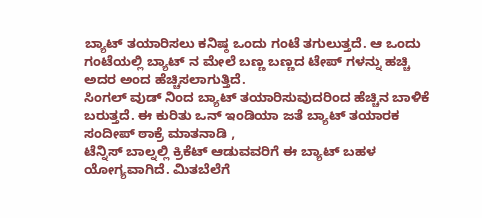ಬ್ಯಾಟ್ ತಯಾರಿಸಲು ಕನಿಷ್ಠ ಒಂದು ಗಂಟೆ ತಗುಲುತ್ತದೆ. ಆ ಒಂದು ಗಂಟೆಯಲ್ಲಿ ಬ್ಯಾಟ್ ನ ಮೇಲೆ ಬಣ್ಣ ಬಣ್ಣದ ಟೇಪ್ ಗಳನ್ನು ಹಚ್ಚಿ ಅದರ ಅಂದ ಹೆಚ್ಚಿಸಲಾಗುತ್ತಿದೆ.
ಸಿಂಗಲ್ ವುಡ್ ನಿಂದ ಬ್ಯಾಟ್ ತಯಾರಿಸುವುದರಿಂದ ಹೆಚ್ಚಿನ ಬಾಳಿಕೆ ಬರುತ್ತದೆ. ಈ ಕುರಿತು ಒನ್ ಇಂಡಿಯಾ ಜತೆ ಬ್ಯಾಟ್ ತಯಾರಕ ಸಂದೀಪ್ ಠಾಕ್ರೆ ಮಾತನಾಡಿ ,
ಟೆನ್ನಿಸ್ ಬಾಲ್ನಲ್ಲಿ ಕ್ರಿಕೆಟ್ ಆಡುವವರಿಗೆ ಈ ಬ್ಯಾಟ್ ಬಹಳ ಯೋಗ್ಯವಾಗಿದೆ. ಮಿತಬೆಲೆಗೆ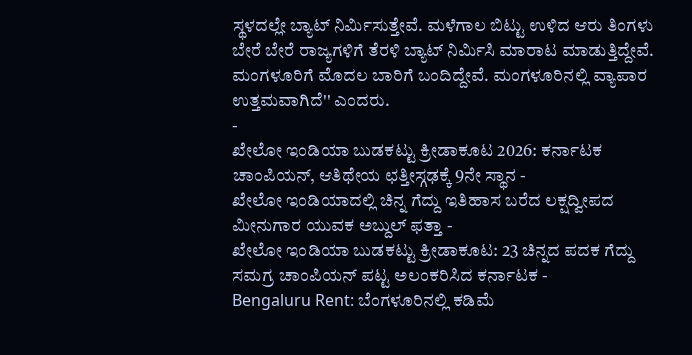ಸ್ಥಳದಲ್ಲೇ ಬ್ಯಾಟ್ ನಿರ್ಮಿಸುತ್ತೇವೆ. ಮಳೆಗಾಲ ಬಿಟ್ಟು ಉಳಿದ ಆರು ತಿಂಗಳು ಬೇರೆ ಬೇರೆ ರಾಜ್ಯಗಳಿಗೆ ತೆರಳಿ ಬ್ಯಾಟ್ ನಿರ್ಮಿಸಿ ಮಾರಾಟ ಮಾಡುತ್ತಿದ್ದೇವೆ.
ಮಂಗಳೂರಿಗೆ ಮೊದಲ ಬಾರಿಗೆ ಬಂದಿದ್ದೇವೆ. ಮಂಗಳೂರಿನಲ್ಲಿ ವ್ಯಾಪಾರ ಉತ್ತಮವಾಗಿದೆ'' ಎಂದರು.
-
ಖೇಲೋ ಇಂಡಿಯಾ ಬುಡಕಟ್ಟು ಕ್ರೀಡಾಕೂಟ 2026: ಕರ್ನಾಟಕ ಚಾಂಪಿಯನ್, ಆತಿಥೇಯ ಛತ್ತೀಸ್ಗಢಕ್ಕೆ 9ನೇ ಸ್ಥಾನ -
ಖೇಲೋ ಇಂಡಿಯಾದಲ್ಲಿ ಚಿನ್ನ ಗೆದ್ದು ಇತಿಹಾಸ ಬರೆದ ಲಕ್ಷದ್ವೀಪದ ಮೀನುಗಾರ ಯುವಕ ಅಬ್ದುಲ್ ಫತ್ತಾ -
ಖೇಲೋ ಇಂಡಿಯಾ ಬುಡಕಟ್ಟು ಕ್ರೀಡಾಕೂಟ: 23 ಚಿನ್ನದ ಪದಕ ಗೆದ್ದು ಸಮಗ್ರ ಚಾಂಪಿಯನ್ ಪಟ್ಟ ಅಲಂಕರಿಸಿದ ಕರ್ನಾಟಕ -
Bengaluru Rent: ಬೆಂಗಳೂರಿನಲ್ಲಿ ಕಡಿಮೆ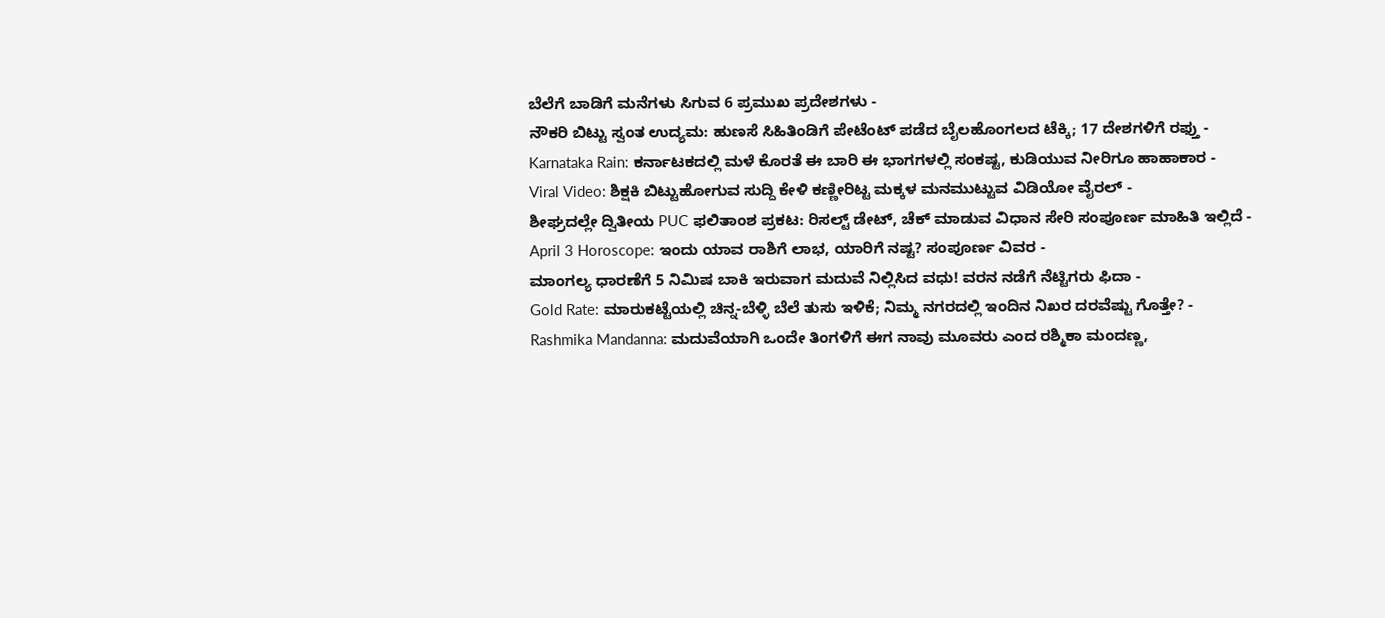ಬೆಲೆಗೆ ಬಾಡಿಗೆ ಮನೆಗಳು ಸಿಗುವ 6 ಪ್ರಮುಖ ಪ್ರದೇಶಗಳು -
ನೌಕರಿ ಬಿಟ್ಟು ಸ್ವಂತ ಉದ್ಯಮ: ಹುಣಸೆ ಸಿಹಿತಿಂಡಿಗೆ ಪೇಟೆಂಟ್ ಪಡೆದ ಬೈಲಹೊಂಗಲದ ಟೆಕ್ಕಿ; 17 ದೇಶಗಳಿಗೆ ರಫ್ತು -
Karnataka Rain: ಕರ್ನಾಟಕದಲ್ಲಿ ಮಳೆ ಕೊರತೆ ಈ ಬಾರಿ ಈ ಭಾಗಗಳಲ್ಲಿ ಸಂಕಷ್ಟ, ಕುಡಿಯುವ ನೀರಿಗೂ ಹಾಹಾಕಾರ -
Viral Video: ಶಿಕ್ಷಕಿ ಬಿಟ್ಟುಹೋಗುವ ಸುದ್ದಿ ಕೇಳಿ ಕಣ್ಣೀರಿಟ್ಟ ಮಕ್ಕಳ ಮನಮುಟ್ಟುವ ವಿಡಿಯೋ ವೈರಲ್ -
ಶೀಘ್ರದಲ್ಲೇ ದ್ವಿತೀಯ PUC ಫಲಿತಾಂಶ ಪ್ರಕಟ: ರಿಸಲ್ಟ್ ಡೇಟ್, ಚೆಕ್ ಮಾಡುವ ವಿಧಾನ ಸೇರಿ ಸಂಪೂರ್ಣ ಮಾಹಿತಿ ಇಲ್ಲಿದೆ -
April 3 Horoscope: ಇಂದು ಯಾವ ರಾಶಿಗೆ ಲಾಭ, ಯಾರಿಗೆ ನಷ್ಟ? ಸಂಪೂರ್ಣ ವಿವರ -
ಮಾಂಗಲ್ಯ ಧಾರಣೆಗೆ 5 ನಿಮಿಷ ಬಾಕಿ ಇರುವಾಗ ಮದುವೆ ನಿಲ್ಲಿಸಿದ ವಧು! ವರನ ನಡೆಗೆ ನೆಟ್ಟಿಗರು ಫಿದಾ -
Gold Rate: ಮಾರುಕಟ್ಟೆಯಲ್ಲಿ ಚಿನ್ನ-ಬೆಳ್ಳಿ ಬೆಲೆ ತುಸು ಇಳಿಕೆ; ನಿಮ್ಮ ನಗರದಲ್ಲಿ ಇಂದಿನ ನಿಖರ ದರವೆಷ್ಟು ಗೊತ್ತೇ? -
Rashmika Mandanna: ಮದುವೆಯಾಗಿ ಒಂದೇ ತಿಂಗಳಿಗೆ ಈಗ ನಾವು ಮೂವರು ಎಂದ ರಶ್ಮಿಕಾ ಮಂದಣ್ಣ,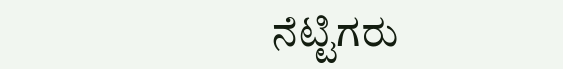ನೆಟ್ಟಿಗರು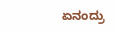ಏನಂದ್ರು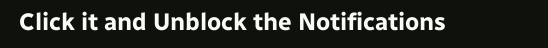Click it and Unblock the Notifications